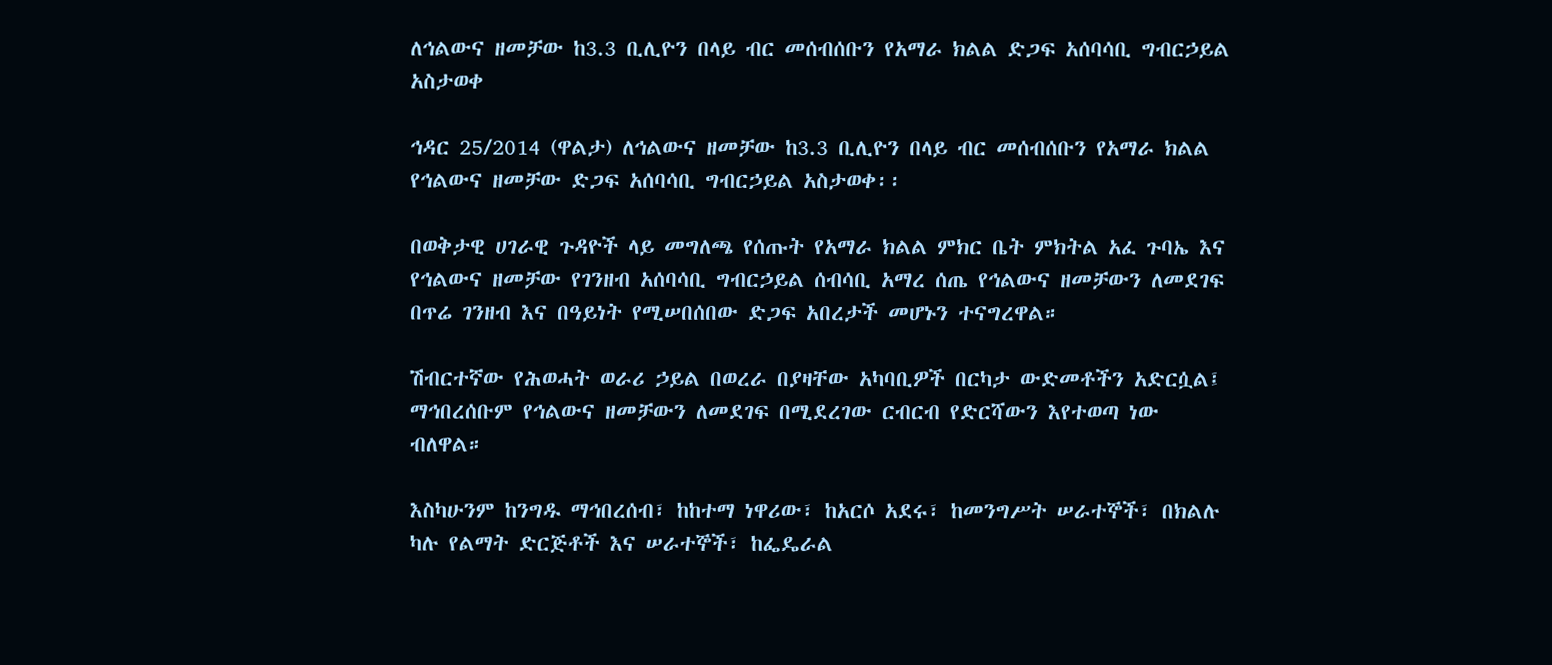ለኅልውና ዘመቻው ከ3.3 ቢሊዮን በላይ ብር መሰብሰቡን የአማራ ክልል ድጋፍ አሰባሳቢ ግብርኃይል አስታወቀ

ኅዳር 25/2014 (ዋልታ) ለኅልውና ዘመቻው ከ3.3 ቢሊዮን በላይ ብር መሰብሰቡን የአማራ ክልል የኅልውና ዘመቻው ድጋፍ አሰባሳቢ ግብርኃይል አስታወቀ፡፡

በወቅታዊ ሀገራዊ ጉዳዮች ላይ መግለጫ የሰጡት የአማራ ክልል ምክር ቤት ምክትል አፈ ጉባኤ እና የኅልውና ዘመቻው የገንዘብ አሰባሳቢ ግብርኃይል ሰብሳቢ አማረ ሰጤ የኅልውና ዘመቻውን ለመደገፍ በጥሬ ገንዘብ እና በዓይነት የሚሠበሰበው ድጋፍ አበረታች መሆኑን ተናግረዋል።

ሽብርተኛው የሕወሓት ወራሪ ኃይል በወረራ በያዛቸው አካባቢዎች በርካታ ውድመቶችን አድርሷል፤ ማኅበረሰቡም የኅልውና ዘመቻውን ለመደገፍ በሚደረገው ርብርብ የድርሻውን እየተወጣ ነው ብለዋል።

እስካሁንም ከንግዱ ማኅበረሰብ፣ ከከተማ ነዋሪው፣ ከአርሶ አደሩ፣ ከመንግሥት ሠራተኞች፣ በክልሉ ካሉ የልማት ድርጅቶች እና ሠራተኞች፣ ከፌዴራል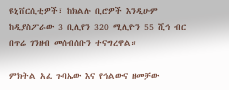ዩኒቨርሲቲዎች፣ ከክልሉ ቢሮዎች እንዲሁም ከዲያስፖራው 3 ቢሊየን 320 ሚሊዮን 55 ሺኅ ብር በጥሬ ገንዘብ መሰብሰቡን ተናግረዋል።

ምክትል አፈ ጉባኤው እና የኅልውና ዘመቻው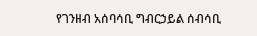የገንዘብ አሰባሳቢ ግብርኃይል ሰብሳቢ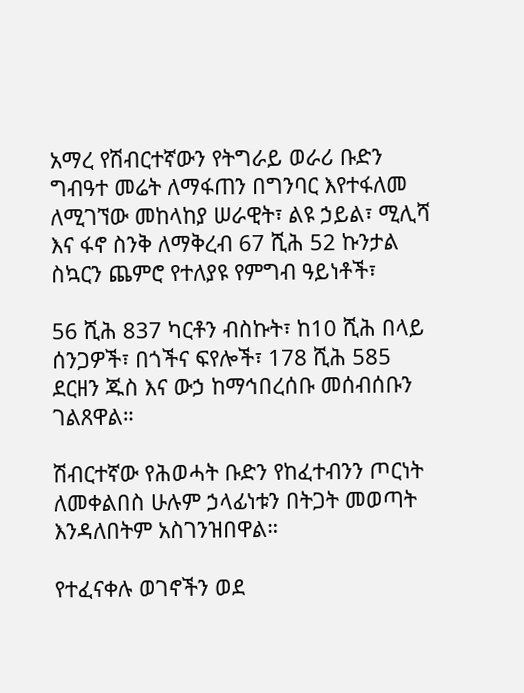አማረ የሽብርተኛውን የትግራይ ወራሪ ቡድን ግብዓተ መሬት ለማፋጠን በግንባር እየተፋለመ ለሚገኘው መከላከያ ሠራዊት፣ ልዩ ኃይል፣ ሚሊሻ እና ፋኖ ስንቅ ለማቅረብ 67 ሺሕ 52 ኩንታል ስኳርን ጨምሮ የተለያዩ የምግብ ዓይነቶች፣

56 ሺሕ 837 ካርቶን ብስኩት፣ ከ10 ሺሕ በላይ ሰንጋዎች፣ በጎችና ፍየሎች፣ 178 ሺሕ 585 ደርዘን ጁስ እና ውኃ ከማኅበረሰቡ መሰብሰቡን ገልጸዋል።

ሽብርተኛው የሕወሓት ቡድን የከፈተብንን ጦርነት ለመቀልበስ ሁሉም ኃላፊነቱን በትጋት መወጣት እንዳለበትም አስገንዝበዋል።

የተፈናቀሉ ወገኖችን ወደ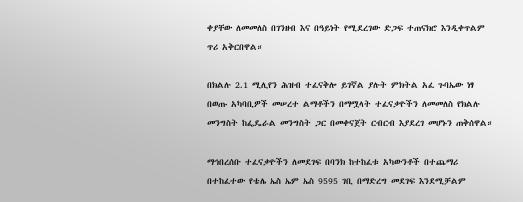ቀያቸው ለመመለስ በገንዘብ እና በዓይነት የሚደረገው ድጋፍ ተጠናክሮ እንዲቀጥልም ጥሪ አቅርበዋል።

በክልሉ 2.1 ሚሊየን ሕዝብ ተፈናቅሎ ይገኛል ያሉት ምክትል አፈ ጉባኤው ነፃ በወጡ አካባቢዎች መሠረተ ልማቶችን በማሟላት ተፈናቃዮችን ለመመለስ የክልሉ መንግስት ከፌዴራል መንግስት ጋር በመቀናጀት ርብርብ እያደረገ መሆኑን ጠቅሰዋል።

ማኅበረሰቡ ተፈናቃዮችን ለመደገፍ በባንክ ከተከፈቱ አካውንቶች በተጨማሪ በተከፈተው የቴሌ ኤስ ኤም ኤስ 9595 ገቢ በማድረግ መደገፍ እንደሚቻልም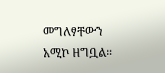መግለፃቸውን አሚኮ ዘግቧል።